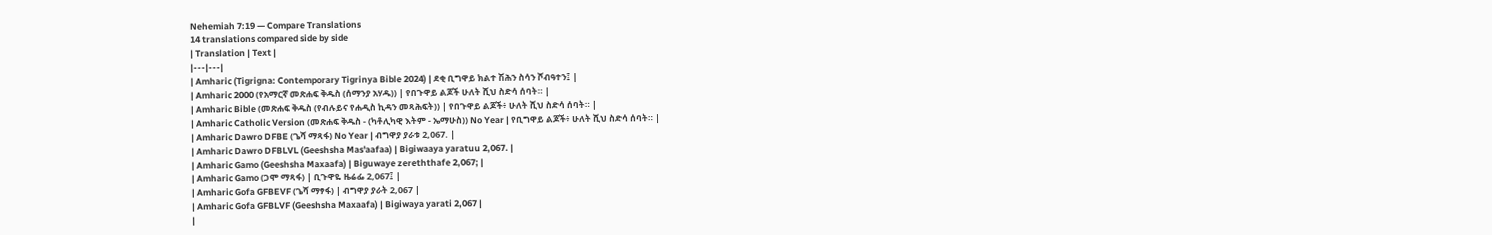Nehemiah 7:19 — Compare Translations
14 translations compared side by side
| Translation | Text |
|---|---|
| Amharic (Tigrigna: Contemporary Tigrinya Bible 2024) | ደቂ ቢግዋይ ክልተ ሽሕን ስሳን ሾብዓተን፤ |
| Amharic 2000 (የአማርኛ መጽሐፍ ቅዱስ (ሰማንያ አሃዱ)) | የበጉዋይ ልጆች ሁለት ሺህ ስድሳ ሰባት። |
| Amharic Bible (መጽሐፍ ቅዱስ (የብሉይና የሐዲስ ኪዳን መጻሕፍት)) | የበጉዋይ ልጆች፥ ሁለት ሺህ ስድሳ ሰባት። |
| Amharic Catholic Version (መጽሐፍ ቅዱስ - (ካቶሊካዊ እትም - ኤማሁስ)) No Year | የቢግዋይ ልጆች፥ ሁለት ሺህ ስድሳ ሰባት። |
| Amharic Dawro DFBE (ጌሻ ማጻፋ) No Year | ብግዋያ ያራቱ 2,067. |
| Amharic Dawro DFBLVL (Geeshsha Mas'aafaa) | Bigiwaaya yaratuu 2,067. |
| Amharic Gamo (Geeshsha Maxaafa) | Biguwaye zereththafe 2,067; |
| Amharic Gamo (ጋሞ ማጻፋ) | ቢጉዋዬ ዜሬፌ 2,067፤ |
| Amharic Gofa GFBEVF (ጌሻ ማፃፋ) | ብግዋያ ያራት 2,067 |
| Amharic Gofa GFBLVF (Geeshsha Maxaafa) | Bigiwaya yarati 2,067 |
|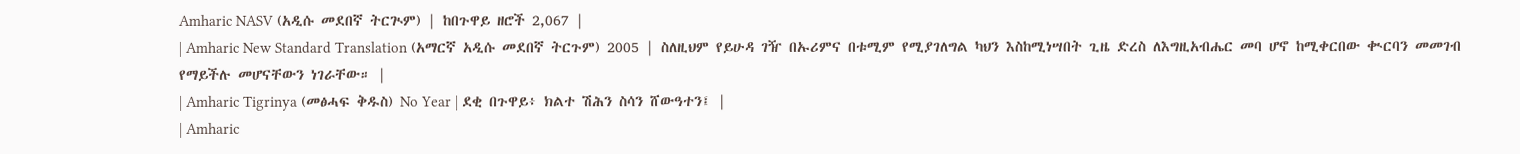Amharic NASV (አዲሱ መደበኛ ትርጒም) | ከበጉዋይ ዘሮች 2,067 |
| Amharic New Standard Translation (አማርኛ አዲሱ መደበኛ ትርጉም) 2005 | ስለዚህም የይሁዳ ገዥ በኡሪምና በቱሚም የሚያገለግል ካህን እስከሚነሣበት ጊዜ ድረስ ለእግዚአብሔር መባ ሆኖ ከሚቀርበው ቊርባን መመገብ የማይችሉ መሆናቸውን ነገራቸው። |
| Amharic Tigrinya (መፅሓፍ ቅዱስ) No Year | ደቂ በጉዋይ፥ ክልተ ሽሕን ስሳን ሸውዓተን፤ |
| Amharic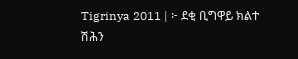Tigrinya 2011 | ፦ ደቂ ቢግዋይ ክልተ ሽሕን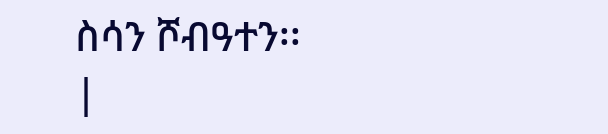ስሳን ሾብዓተን፡፡ |